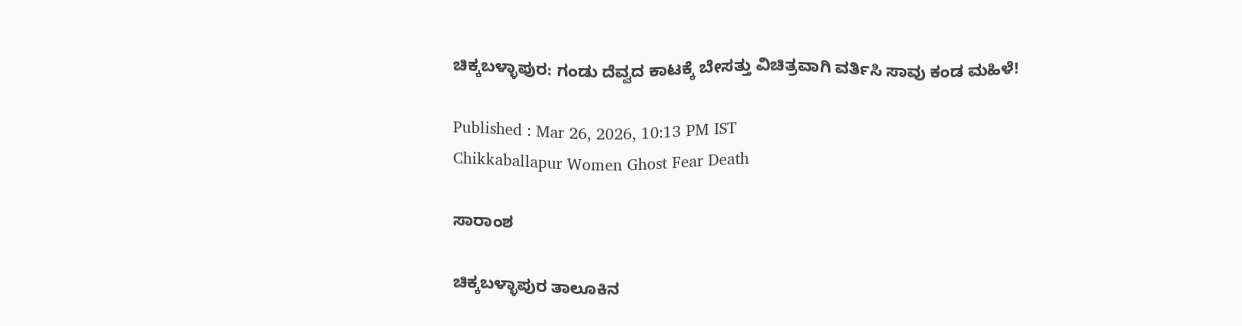ಚಿಕ್ಕಬಳ್ಳಾಪುರ: ಗಂಡು ದೆವ್ವದ ಕಾಟಕ್ಕೆ ಬೇಸತ್ತು ವಿಚಿತ್ರವಾಗಿ ವರ್ತಿಸಿ ಸಾವು ಕಂಡ ಮಹಿಳೆ!

Published : Mar 26, 2026, 10:13 PM IST
Chikkaballapur Women Ghost Fear Death

ಸಾರಾಂಶ

ಚಿಕ್ಕಬಳ್ಳಾಪುರ ತಾಲೂಕಿನ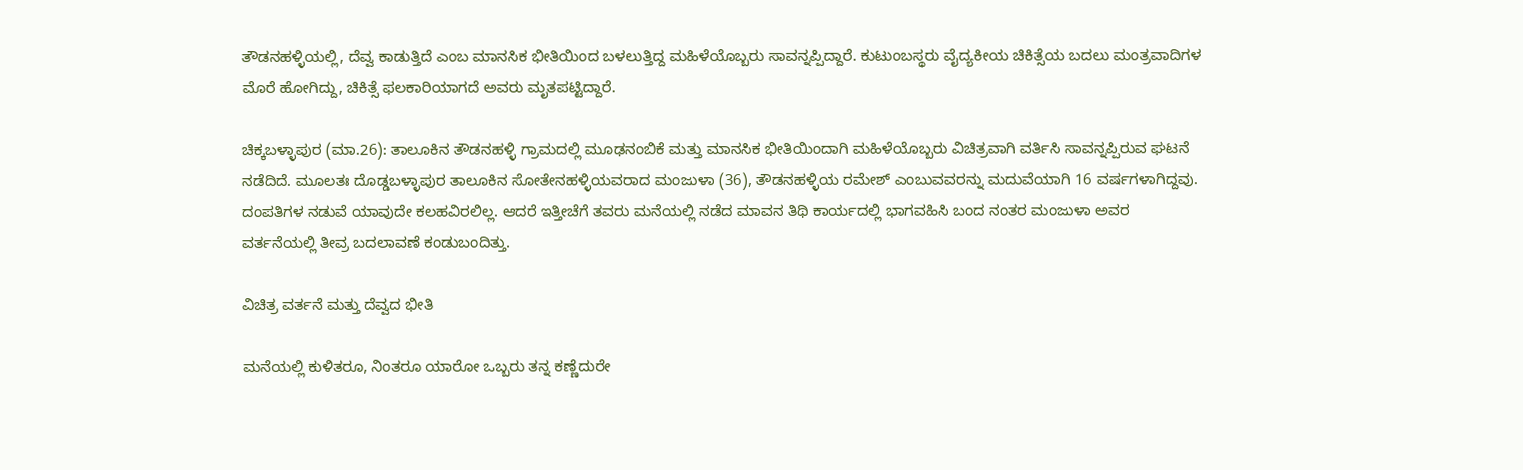ತೌಡನಹಳ್ಳಿಯಲ್ಲಿ, ದೆವ್ವ ಕಾಡುತ್ತಿದೆ ಎಂಬ ಮಾನಸಿಕ ಭೀತಿಯಿಂದ ಬಳಲುತ್ತಿದ್ದ ಮಹಿಳೆಯೊಬ್ಬರು ಸಾವನ್ನಪ್ಪಿದ್ದಾರೆ. ಕುಟುಂಬಸ್ಥರು ವೈದ್ಯಕೀಯ ಚಿಕಿತ್ಸೆಯ ಬದಲು ಮಂತ್ರವಾದಿಗಳ ಮೊರೆ ಹೋಗಿದ್ದು, ಚಿಕಿತ್ಸೆ ಫಲಕಾರಿಯಾಗದೆ ಅವರು ಮೃತಪಟ್ಟಿದ್ದಾರೆ.

ಚಿಕ್ಕಬಳ್ಳಾಪುರ (ಮಾ.26): ತಾಲೂಕಿನ ತೌಡನಹಳ್ಳಿ ಗ್ರಾಮದಲ್ಲಿ ಮೂಢನಂಬಿಕೆ ಮತ್ತು ಮಾನಸಿಕ ಭೀತಿಯಿಂದಾಗಿ ಮಹಿಳೆಯೊಬ್ಬರು ವಿಚಿತ್ರವಾಗಿ ವರ್ತಿಸಿ ಸಾವನ್ನಪ್ಪಿರುವ ಘಟನೆ ನಡೆದಿದೆ. ಮೂಲತಃ ದೊಡ್ಡಬಳ್ಳಾಪುರ ತಾಲೂಕಿನ ಸೋತೇನಹಳ್ಳಿಯವರಾದ ಮಂಜುಳಾ (36), ತೌಡನಹಳ್ಳಿಯ ರಮೇಶ್ ಎಂಬುವವರನ್ನು ಮದುವೆಯಾಗಿ 16 ವರ್ಷಗಳಾಗಿದ್ದವು. ದಂಪತಿಗಳ ನಡುವೆ ಯಾವುದೇ ಕಲಹವಿರಲಿಲ್ಲ. ಆದರೆ ಇತ್ತೀಚೆಗೆ ತವರು ಮನೆಯಲ್ಲಿ ನಡೆದ ಮಾವನ ತಿಥಿ ಕಾರ್ಯದಲ್ಲಿ ಭಾಗವಹಿಸಿ ಬಂದ ನಂತರ ಮಂಜುಳಾ ಅವರ ವರ್ತನೆಯಲ್ಲಿ ತೀವ್ರ ಬದಲಾವಣೆ ಕಂಡುಬಂದಿತ್ತು.

ವಿಚಿತ್ರ ವರ್ತನೆ ಮತ್ತು ದೆವ್ವದ ಭೀತಿ

ಮನೆಯಲ್ಲಿ ಕುಳಿತರೂ, ನಿಂತರೂ ಯಾರೋ ಒಬ್ಬರು ತನ್ನ ಕಣ್ಣೆದುರೇ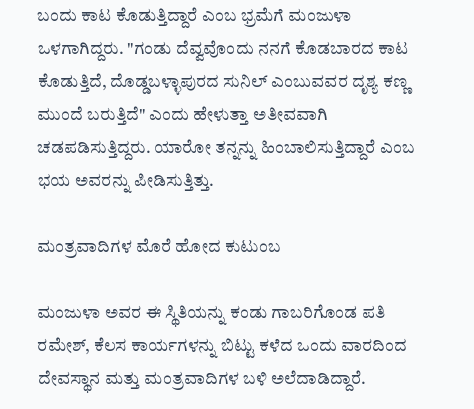ಬಂದು ಕಾಟ ಕೊಡುತ್ತಿದ್ದಾರೆ ಎಂಬ ಭ್ರಮೆಗೆ ಮಂಜುಳಾ ಒಳಗಾಗಿದ್ದರು. "ಗಂಡು ದೆವ್ವವೊಂದು ನನಗೆ ಕೊಡಬಾರದ ಕಾಟ ಕೊಡುತ್ತಿದೆ, ದೊಡ್ಡಬಳ್ಳಾಪುರದ ಸುನಿಲ್ ಎಂಬುವವರ ದೃಶ್ಯ ಕಣ್ಣ ಮುಂದೆ ಬರುತ್ತಿದೆ" ಎಂದು ಹೇಳುತ್ತಾ ಅತೀವವಾಗಿ ಚಡಪಡಿಸುತ್ತಿದ್ದರು. ಯಾರೋ ತನ್ನನ್ನು ಹಿಂಬಾಲಿಸುತ್ತಿದ್ದಾರೆ ಎಂಬ ಭಯ ಅವರನ್ನು ಪೀಡಿಸುತ್ತಿತ್ತು.

ಮಂತ್ರವಾದಿಗಳ ಮೊರೆ ಹೋದ ಕುಟುಂಬ

ಮಂಜುಳಾ ಅವರ ಈ ಸ್ಥಿತಿಯನ್ನು ಕಂಡು ಗಾಬರಿಗೊಂಡ ಪತಿ ರಮೇಶ್, ಕೆಲಸ ಕಾರ್ಯಗಳನ್ನು ಬಿಟ್ಟು ಕಳೆದ ಒಂದು ವಾರದಿಂದ ದೇವಸ್ಥಾನ ಮತ್ತು ಮಂತ್ರವಾದಿಗಳ ಬಳಿ ಅಲೆದಾಡಿದ್ದಾರೆ.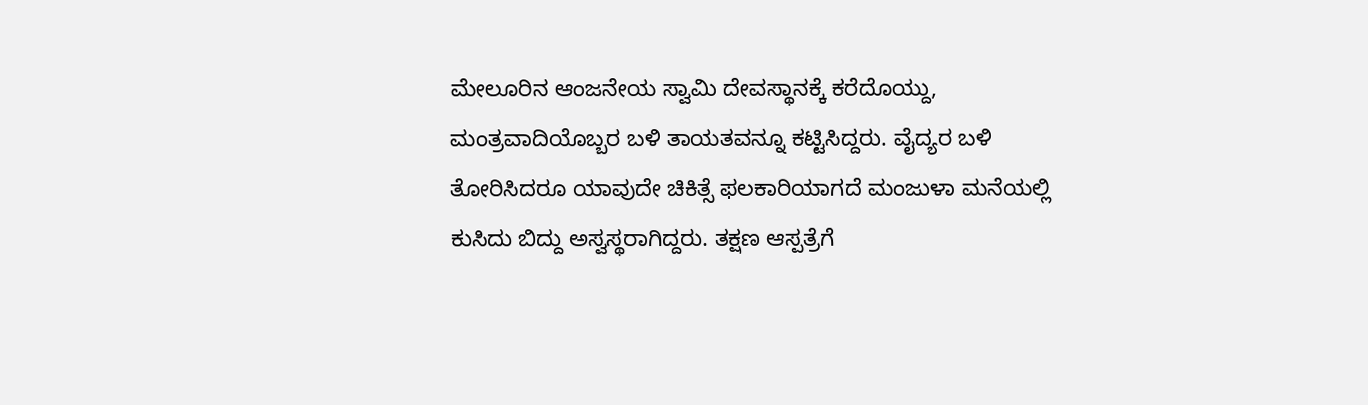ಮೇಲೂರಿನ ಆಂಜನೇಯ ಸ್ವಾಮಿ ದೇವಸ್ಥಾನಕ್ಕೆ ಕರೆದೊಯ್ದು, ಮಂತ್ರವಾದಿಯೊಬ್ಬರ ಬಳಿ ತಾಯತವನ್ನೂ ಕಟ್ಟಿಸಿದ್ದರು. ವೈದ್ಯರ ಬಳಿ ತೋರಿಸಿದರೂ ಯಾವುದೇ ಚಿಕಿತ್ಸೆ ಫಲಕಾರಿಯಾಗದೆ ಮಂಜುಳಾ ಮನೆಯಲ್ಲಿ ಕುಸಿದು ಬಿದ್ದು ಅಸ್ವಸ್ಥರಾಗಿದ್ದರು. ತಕ್ಷಣ ಆಸ್ಪತ್ರೆಗೆ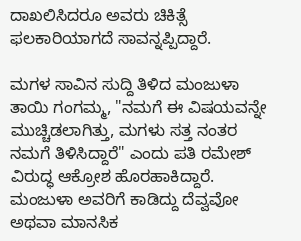ದಾಖಲಿಸಿದರೂ ಅವರು ಚಿಕಿತ್ಸೆ ಫಲಕಾರಿಯಾಗದೆ ಸಾವನ್ನಪ್ಪಿದ್ದಾರೆ.

ಮಗಳ ಸಾವಿನ ಸುದ್ದಿ ತಿಳಿದ ಮಂಜುಳಾ ತಾಯಿ ಗಂಗಮ್ಮ, "ನಮಗೆ ಈ ವಿಷಯವನ್ನೇ ಮುಚ್ಚಿಡಲಾಗಿತ್ತು, ಮಗಳು ಸತ್ತ ನಂತರ ನಮಗೆ ತಿಳಿಸಿದ್ದಾರೆ" ಎಂದು ಪತಿ ರಮೇಶ್ ವಿರುದ್ಧ ಆಕ್ರೋಶ ಹೊರಹಾಕಿದ್ದಾರೆ. ಮಂಜುಳಾ ಅವರಿಗೆ ಕಾಡಿದ್ದು ದೆವ್ವವೋ ಅಥವಾ ಮಾನಸಿಕ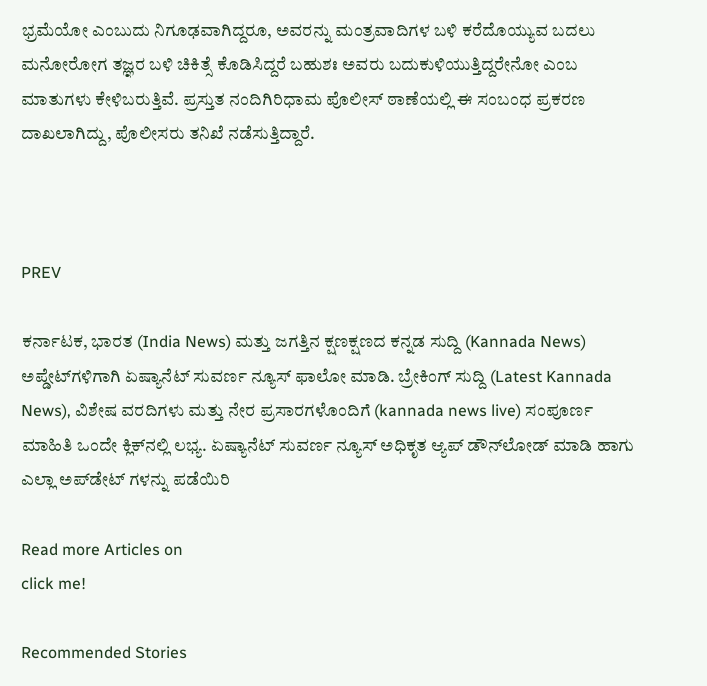ಭ್ರಮೆಯೋ ಎಂಬುದು ನಿಗೂಢವಾಗಿದ್ದರೂ, ಅವರನ್ನು ಮಂತ್ರವಾದಿಗಳ ಬಳಿ ಕರೆದೊಯ್ಯುವ ಬದಲು ಮನೋರೋಗ ತಜ್ಞರ ಬಳಿ ಚಿಕಿತ್ಸೆ ಕೊಡಿಸಿದ್ದರೆ ಬಹುಶಃ ಅವರು ಬದುಕುಳಿಯುತ್ತಿದ್ದರೇನೋ ಎಂಬ ಮಾತುಗಳು ಕೇಳಿಬರುತ್ತಿವೆ. ಪ್ರಸ್ತುತ ನಂದಿಗಿರಿಧಾಮ ಪೊಲೀಸ್ ಠಾಣೆಯಲ್ಲಿ ಈ ಸಂಬಂಧ ಪ್ರಕರಣ ದಾಖಲಾಗಿದ್ದು, ಪೊಲೀಸರು ತನಿಖೆ ನಡೆಸುತ್ತಿದ್ದಾರೆ.



PREV

ಕರ್ನಾಟಕ, ಭಾರತ (India News) ಮತ್ತು ಜಗತ್ತಿನ ಕ್ಷಣಕ್ಷಣದ ಕನ್ನಡ ಸುದ್ದಿ (Kannada News) ಅಪ್ಡೇಟ್‌ಗಳಿಗಾಗಿ ಏಷ್ಯಾನೆಟ್ ಸುವರ್ಣ ನ್ಯೂಸ್‌ ಫಾಲೋ ಮಾಡಿ. ಬ್ರೇಕಿಂಗ್ ಸುದ್ದಿ (Latest Kannada News), ವಿಶೇಷ ವರದಿಗಳು ಮತ್ತು ನೇರ ಪ್ರಸಾರಗಳೊಂದಿಗೆ (kannada news live) ಸಂಪೂರ್ಣ ಮಾಹಿತಿ ಒಂದೇ ಕ್ಲಿಕ್‌ನಲ್ಲಿ ಲಭ್ಯ. ಏಷ್ಯಾನೆಟ್ ಸುವರ್ಣ ನ್ಯೂಸ್ ಅಧಿಕೃತ ಆ್ಯಪ್ ಡೌನ್‌ಲೋಡ್ ಮಾಡಿ ಹಾಗು ಎಲ್ಲಾ ಅಪ್‌ಡೇಟ್ ಗಳನ್ನು ಪಡೆಯಿರಿ

Read more Articles on
click me!

Recommended Stories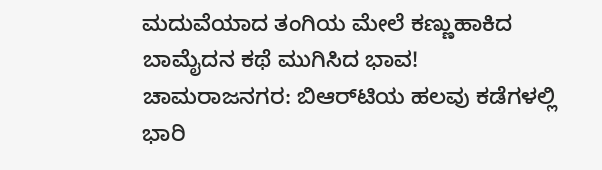ಮದುವೆಯಾದ ತಂಗಿಯ ಮೇಲೆ ಕಣ್ಣುಹಾಕಿದ ಬಾಮೈದನ ಕಥೆ ಮುಗಿಸಿದ ಭಾವ!
ಚಾಮರಾಜನಗರ: ಬಿ‌ಆರ್‌ಟಿಯ ಹಲವು ಕಡೆಗಳಲ್ಲಿ ಭಾರಿ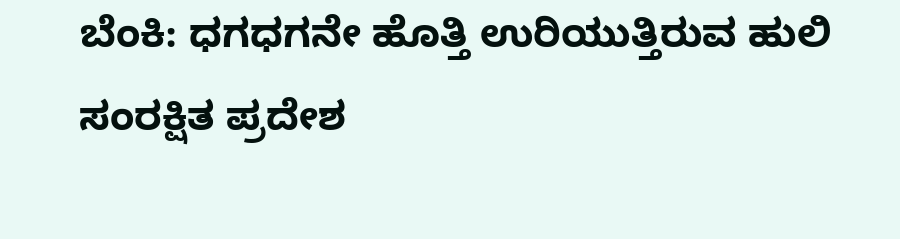ಬೆಂಕಿ: ಧಗಧಗನೇ ಹೊತ್ತಿ ಉರಿಯುತ್ತಿರುವ ಹುಲಿ ಸಂರಕ್ಷಿತ ಪ್ರದೇಶ